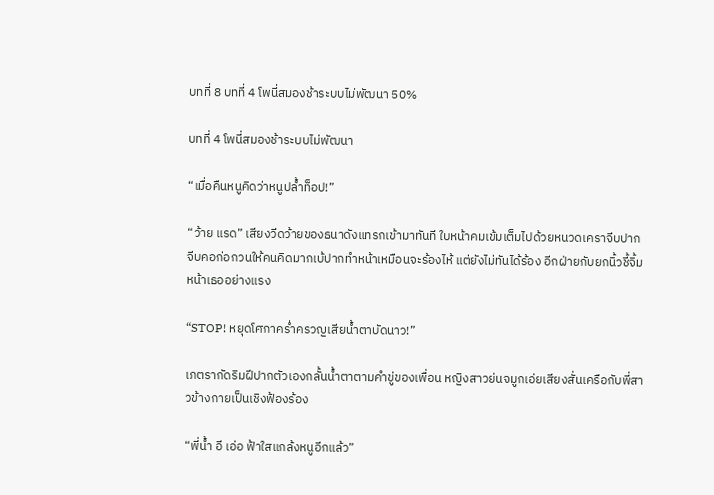บทที่ 8 บทที่ 4 โพนี่สมองช้าระบบไม่พัฒนา 50%

บทที่ 4 โพนี่สมองช้าระบบไม่พัฒนา

“เมื่อคืนหนูคิดว่าหนูปล้ำท็อป!”

“ว้าย แรด” เสียงวีดว้ายของธนาดังแทรกเข้ามาทันที ใบหน้าคมเข้มเต็มไปด้วยหนวดเคราจีบปากจีบคอก่อกวนให้คนคิดมากเบ้ปากทำหน้าเหมือนจะร้องไห้ แต่ยังไม่ทันได้ร้อง อีกฝ่ายกับยกนิ้วชี้จิ้มหน้าเธออย่างแรง

“STOP! หยุดโศกาคร่ำครวญเสียน้ำตาบัดนาว!”

เภตรากัดริมฝีปากตัวเองกลั้นน้ำตาตามคำขู่ของเพื่อน หญิงสาวย่นจมูกเอ่ยเสียงสั่นเครือกับพี่สาวข้างกายเป็นเชิงฟ้องร้อง

“พี่น้ำ อี เอ่อ ฟ้าใสแกล้งหนูอีกแล้ว”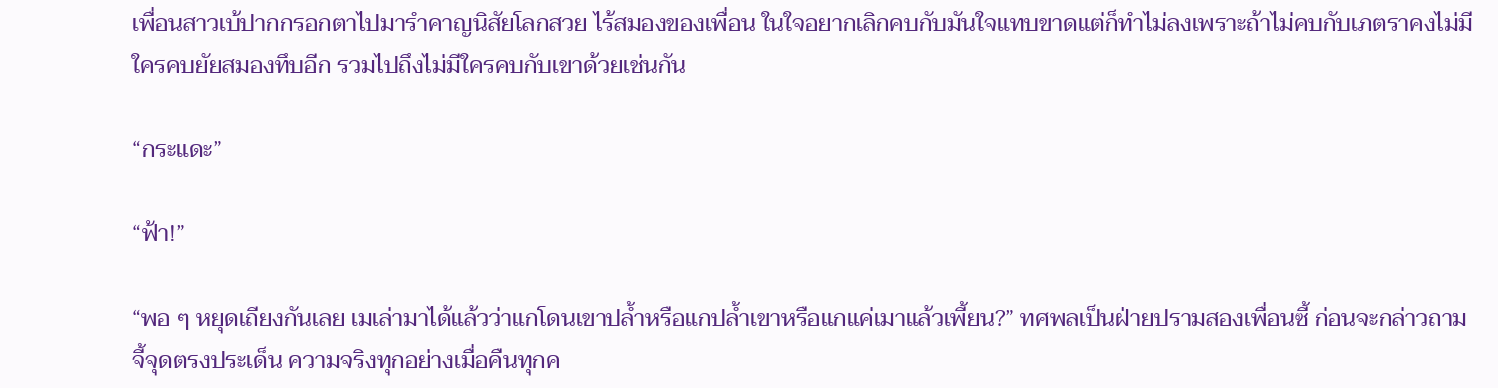เพื่อนสาวเบ้ปากกรอกตาไปมารำคาญนิสัยโลกสวย ไร้สมองของเพื่อน ในใจอยากเลิกคบกับมันใจแทบขาดแต่ก็ทำไม่ลงเพราะถ้าไม่คบกับเภตราคงไม่มีใครคบยัยสมองทึบอีก รวมไปถึงไม่มีใครคบกับเขาด้วยเช่นกัน

“กระแดะ”

“ฟ้า!”

“พอ ๆ หยุดเถียงกันเลย เมเล่ามาได้แล้วว่าแกโดนเขาปล้ำหรือแกปล้ำเขาหรือแกแค่เมาแล้วเพี้ยน?” ทศพลเป็นฝ่ายปรามสองเพื่อนซี้ ก่อนจะกล่าวถามจี้จุดตรงประเด็น ความจริงทุกอย่างเมื่อคืนทุกค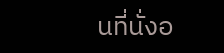นที่นั่งอ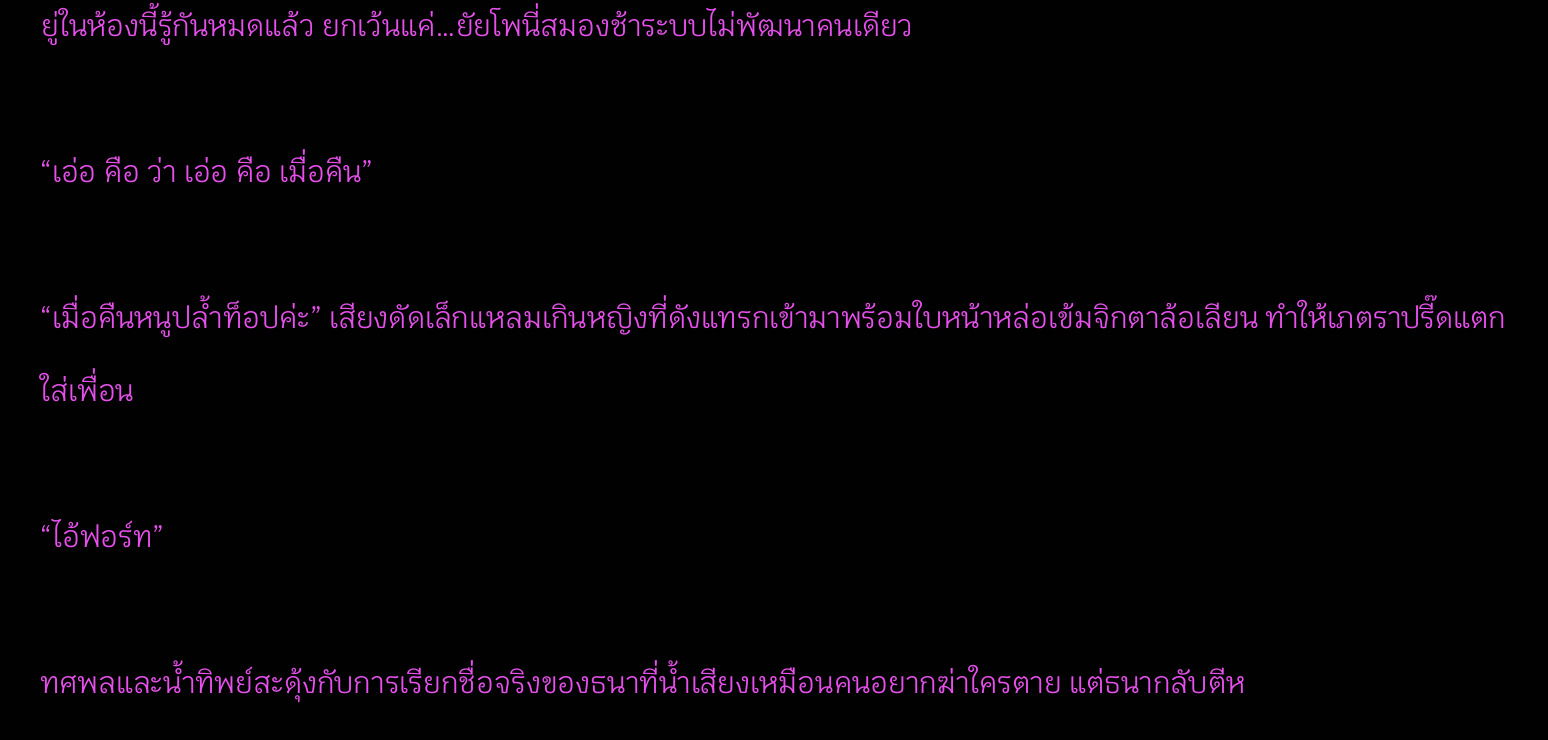ยู่ในห้องนี้รู้กันหมดแล้ว ยกเว้นแค่…ยัยโพนี่สมองช้าระบบไม่พัฒนาคนเดียว

“เอ่อ คือ ว่า เอ่อ คือ เมื่อคืน”

“เมื่อคืนหนูปล้ำท็อปค่ะ” เสียงดัดเล็กแหลมเกินหญิงที่ดังแทรกเข้ามาพร้อมใบหน้าหล่อเข้มจิกตาล้อเลียน ทำให้เภตราปรี๊ดแตกใส่เพื่อน

“ไอ้ฟอร์ท”

ทศพลและน้ำทิพย์สะดุ้งกับการเรียกชื่อจริงของธนาที่น้ำเสียงเหมือนคนอยากฆ่าใครตาย แต่ธนากลับตีห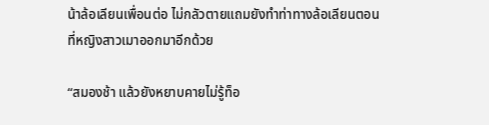น้าล้อเลียนเพื่อนต่อ ไม่กลัวตายแถมยังทำท่าทางล้อเลียนตอนที่หญิงสาวเมาออกมาอีกด้วย

“สมองช้า แล้วยังหยาบคายไม่รู้ท็อ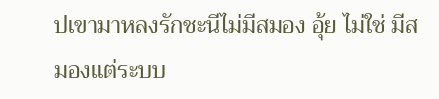ปเขามาหลงรักชะนีไม่มีสมอง อุ้ย ไม่ใช่ มีสมองแต่ระบบ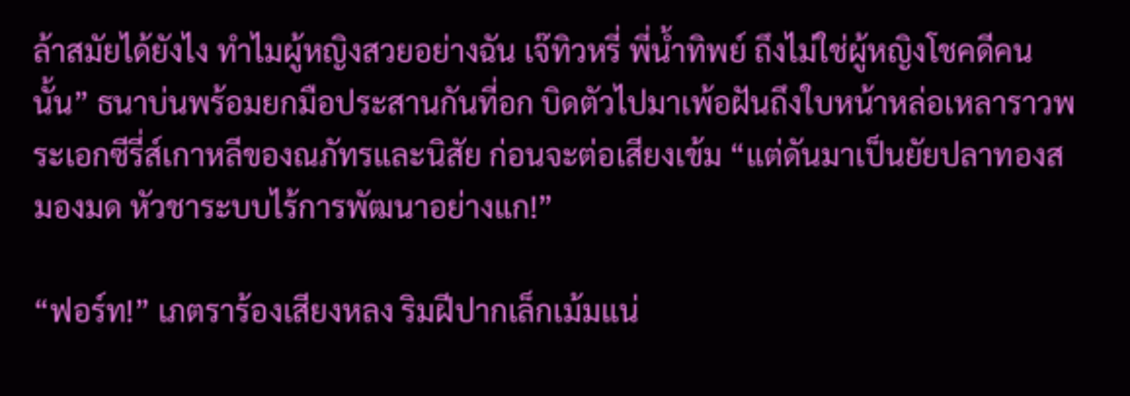ล้าสมัยได้ยังไง ทำไมผู้หญิงสวยอย่างฉัน เจ๊ทิวหรี่ พี่น้ำทิพย์ ถึงไม่ใช่ผู้หญิงโชคดีคนนั้น” ธนาบ่นพร้อมยกมือประสานกันที่อก บิดตัวไปมาเพ้อฝันถึงใบหน้าหล่อเหลาราวพระเอกซีรี่ส์เกาหลีของณภัทรและนิสัย ก่อนจะต่อเสียงเข้ม “แต่ดันมาเป็นยัยปลาทองสมองมด หัวชาระบบไร้การพัฒนาอย่างแก!”

“ฟอร์ท!” เภตราร้องเสียงหลง ริมฝีปากเล็กเม้มแน่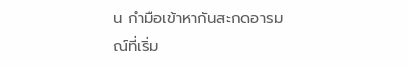น กำมือเข้าหากันสะกดอารมณ์ที่เริ่ม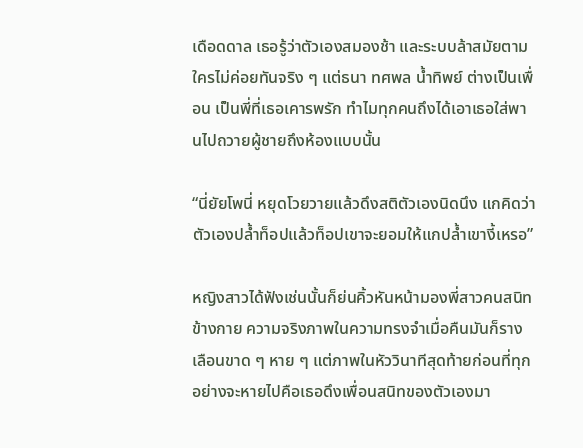เดือดดาล เธอรู้ว่าตัวเองสมองช้า และระบบล้าสมัยตามใครไม่ค่อยทันจริง ๆ แต่ธนา ทศพล น้ำทิพย์ ต่างเป็นเพื่อน เป็นพี่ที่เธอเคารพรัก ทำไมทุกคนถึงได้เอาเธอใส่พานไปถวายผู้ชายถึงห้องแบบนั้น

“นี่ยัยโพนี่ หยุดโวยวายแล้วดึงสติตัวเองนิดนึง แกคิดว่าตัวเองปล้ำท็อปแล้วท็อปเขาจะยอมให้แกปล้ำเขางี้เหรอ”

หญิงสาวได้ฟังเช่นนั้นก็ย่นคิ้วหันหน้ามองพี่สาวคนสนิทข้างกาย ความจริงภาพในความทรงจำเมื่อคืนมันก็รางเลือนขาด ๆ หาย ๆ แต่ภาพในหัววินาทีสุดท้ายก่อนที่ทุกอย่างจะหายไปคือเธอดึงเพื่อนสนิทของตัวเองมา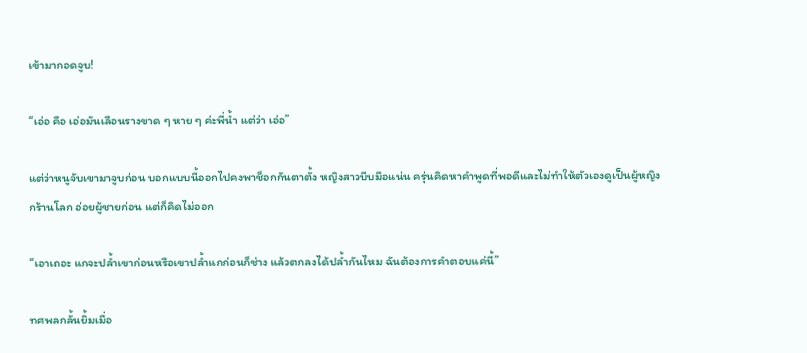เข้ามากอดจูบ!

“เอ่อ คือ เอ่อมันเลือนรางขาด ๆ หาย ๆ ค่ะพี่น้ำ แต่ว่า เอ่อ”

แต่ว่าหนูจับเขามาจูบก่อน บอกแบบนี้ออกไปคงพาช็อกกันตาตั้ง หญิงสาวบีบมือแน่น ครุ่นคิดหาคำพูดที่พอดีและไม่ทำให้ตัวเองดูเป็นผู้หญิงกร้านโลก อ่อยผู้ชายก่อน แต่ก็คิดไม่ออก

“เอาเถอะ แกจะปล้ำเขาก่อนหรือเขาปล้ำแกก่อนก็ช่าง แล้วตกลงได้ปล้ำกันไหม ฉันต้องการคำตอบแค่นี้”

ทศพลกลั้นยิ้มเมื่อ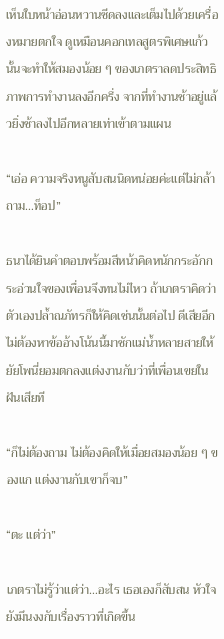เห็นใบหน้าอ่อนหวานซีดลงและเต็มไปด้วยเครื่องหมายตกใจ ดูเหมือนคอกเทลสูตรพิเศษแก้วนั้นจะทำให้สมองน้อย ๆ ของเภตราลดประสิทธิภาพการทำงานลงอีกครึ่ง จากที่ทำงานช้าอยู่แล้วยิ่งช้าลงไปอีกหลายเท่าเข้าตามแผน

“เอ่อ ความจริงหนูสับสนนิดหน่อยค่ะแต่ไม่กล้าถาม…ท็อป”

ธนาได้ยินคำตอบพร้อมสีหน้าคิดหนักกระอักกระอ่วนใจของเพื่อนจึงทนไม่ไหว ถ้าเภตราคิดว่าตัวเองปล้ำณภัทรก็ให้คิดเช่นนั้นต่อไป ดีเสียอีกไม่ต้องหาข้ออ้างโน้นนี้มาชักแม่น้ำหลายสายให้ยัยโพนี่ยอมตกลงแต่งงานกับว่าที่เพื่อนเขยในฝันเสียที

“ก็ไม่ต้องถาม ไม่ต้องคิดให้เมื่อยสมองน้อย ๆ ของแก แต่งงานกับเขาก็จบ”

“ตะ แต่ว่า”

เภตราไม่รู้ว่าแต่ว่า…อะไร เธอเองก็สับสน หัวใจยังมึนงงกับเรื่องราวที่เกิดขึ้น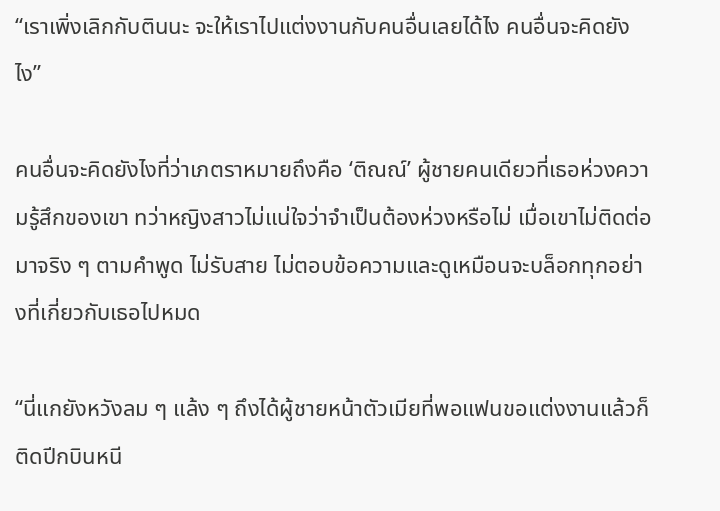“เราเพิ่งเลิกกับตินนะ จะให้เราไปแต่งงานกับคนอื่นเลยได้ไง คนอื่นจะคิดยังไง”

คนอื่นจะคิดยังไงที่ว่าเภตราหมายถึงคือ ‘ติณณ์’ ผู้ชายคนเดียวที่เธอห่วงความรู้สึกของเขา ทว่าหญิงสาวไม่แน่ใจว่าจำเป็นต้องห่วงหรือไม่ เมื่อเขาไม่ติดต่อมาจริง ๆ ตามคำพูด ไม่รับสาย ไม่ตอบข้อความและดูเหมือนจะบล็อกทุกอย่างที่เกี่ยวกับเธอไปหมด

“นี่แกยังหวังลม ๆ แล้ง ๆ ถึงได้ผู้ชายหน้าตัวเมียที่พอแฟนขอแต่งงานแล้วก็ติดปีกบินหนี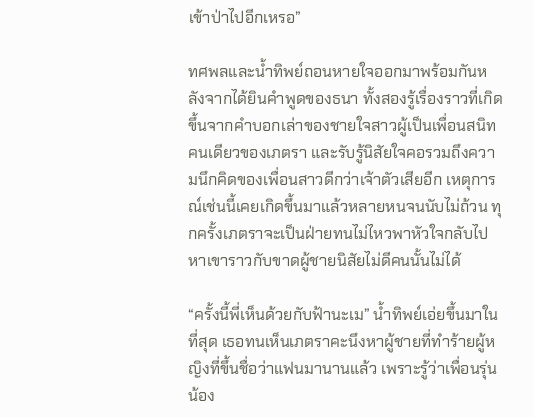เข้าป่าไปอีกเหรอ”

ทศพลและน้ำทิพย์ถอนหายใจออกมาพร้อมกันหลังจากได้ยินคำพูดของธนา ทั้งสองรู้เรื่องราวที่เกิดขึ้นจากคำบอกเล่าของชายใจสาวผู้เป็นเพื่อนสนิทคนเดียวของเภตรา และรับรู้นิสัยใจคอรวมถึงความนึกคิดของเพื่อนสาวดีกว่าเจ้าตัวเสียอีก เหตุการณ์เช่นนี้เคยเกิดขึ้นมาแล้วหลายหนจนนับไม่ถ้วน ทุกครั้งเภตราจะเป็นฝ่ายทนไม่ไหวพาหัวใจกลับไปหาเขาราวกับขาดผู้ชายนิสัยไม่ดีคนนั้นไม่ได้

“ครั้งนี้พี่เห็นด้วยกับฟ้านะเม” น้ำทิพย์เอ่ยขึ้นมาในที่สุด เธอทนเห็นเภตราคะนึงหาผู้ชายที่ทำร้ายผู้หญิงที่ขึ้นชื่อว่าแฟนมานานแล้ว เพราะรู้ว่าเพื่อนรุ่นน้อง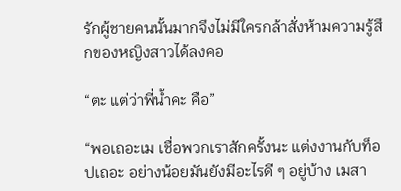รักผู้ชายคนนั้นมากจึงไม่มีใครกล้าสั่งห้ามความรู้สึกของหญิงสาวได้ลงคอ

“ตะ แต่ว่าพี่น้ำคะ คือ”

“พอเถอะเม เชื่อพวกเราสักครั้งนะ แต่งงานกับท็อปเถอะ อย่างน้อยมันยังมีอะไรดี ๆ อยู่บ้าง เมสา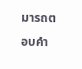มารถตอบคำ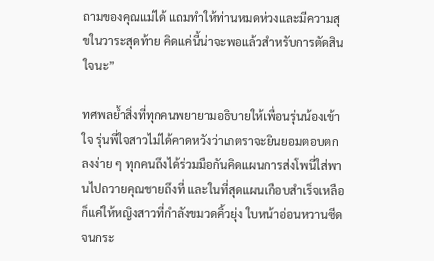ถามของคุณแม่ได้ แถมทำให้ท่านหมดห่วงและมีความสุขในวาระสุดท้าย คิดแค่นี้น่าจะพอแล้วสำหรับการตัดสินใจนะ”

ทศพลย้ำสิ่งที่ทุกคนพยายามอธิบายให้เพื่อนรุ่นน้องเข้าใจ รุ่นพี่ใจสาวไม่ได้คาดหวังว่าเภตราจะยินยอมตอบตกลงง่าย ๆ ทุกคนถึงได้ร่วมมือกันคิดแผนการส่งโพนี่ใส่พานไปถวายคุณชายถึงที่ และในที่สุดแผนเกือบสำเร็จเหลือก็แค่ให้หญิงสาวที่กำลังขมวดคิ้วยุ่ง ใบหน้าอ่อนหวานซีดจนกระ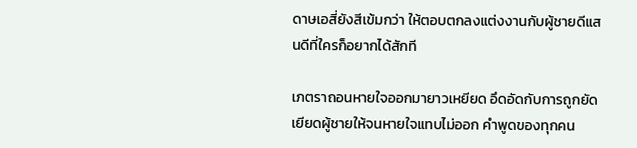ดาษเอสี่ยังสีเข้มกว่า ให้ตอบตกลงแต่งงานกับผู้ชายดีแสนดีที่ใครก็อยากได้สักที

เภตราถอนหายใจออกมายาวเหยียด อึดอัดกับการถูกยัดเยียดผู้ชายให้จนหายใจแทบไม่ออก คำพูดของทุกคน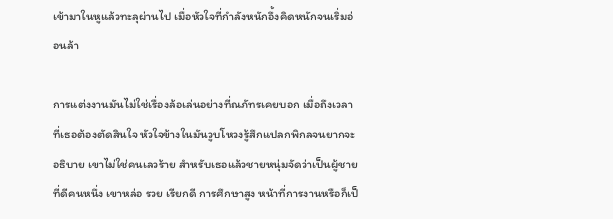เข้ามาในหูแล้วทะลุผ่านไป เมื่อหัวใจที่กำลังหนักอึ้งคิดหนักจนเริ่มอ่อนล้า

การแต่งงานมันไม่ใช่เรื่องล้อเล่นอย่างที่ณภัทรเคยบอก เมื่อถึงเวลาที่เธอต้องตัดสินใจ หัวใจข้างในมันวูบโหวงรู้สึกแปลกพิกลจนยากจะอธิบาย เขาไม่ใช่คนเลวร้าย สำหรับเธอแล้วชายหนุ่มจัดว่าเป็นผู้ชายที่ดีคนหนึ่ง เขาหล่อ รวย เรียกดี การศึกษาสูง หน้าที่การงานหรือก็เป็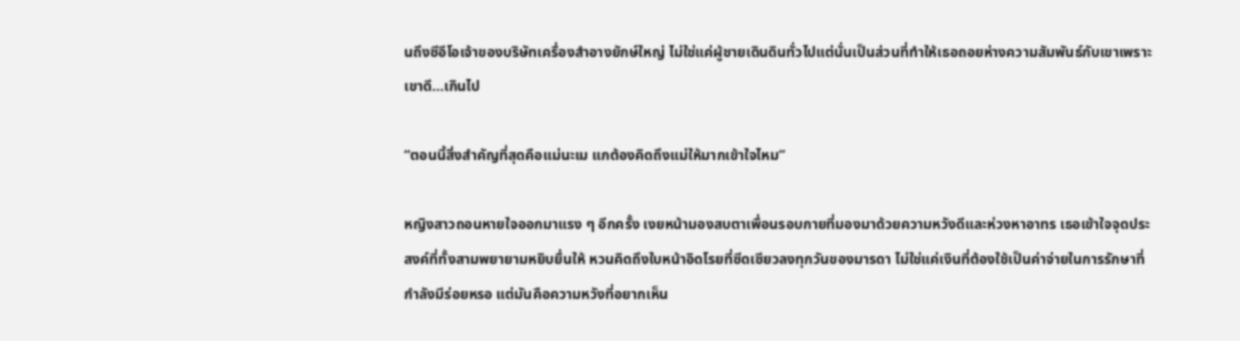นถึงซีอีโอเจ้าของบริษัทเครื่องสำอางยักษ์ใหญ่ ไม่ใช่แค่ผู้ชายเดินดินทั่วไปแต่นั่นเป็นส่วนที่ทำให้เธอถอยห่างความสัมพันธ์กับเขาเพราะเขาดี…เกินไป

“ตอนนี้สิ่งสำคัญที่สุดคือแม่นะเม แกต้องคิดถึงแม่ให้มากเข้าใจไหม”

หญิงสาวถอนหายใจออกมาแรง ๆ อีกครั้ง เงยหน้ามองสบตาเพื่อนรอบกายที่มองมาด้วยความหวังดีและห่วงหาอาทร เธอเข้าใจจุดประสงค์ที่ทั้งสามพยายามหยิบยื่นให้ หวนคิดถึงใบหน้าอิดโรยที่ซีดเซียวลงทุกวันของมารดา ไม่ใช่แค่เงินที่ต้องใช้เป็นค่าจ่ายในการรักษาที่กำลังมีร่อยหรอ แต่มันคือความหวังที่อยากเห็น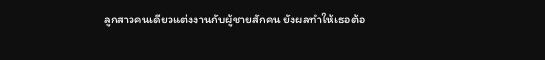ลูกสาวคนเดียวแต่งงานกับผู้ชายสักคน ยังผลทำให้เธอต้อ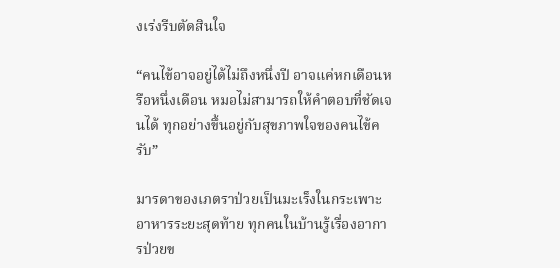งเร่งรีบตัดสินใจ

“คนไข้อาจอยู่ได้ไม่ถึงหนึ่งปี อาจแค่หกเดือนหรือหนึ่งเดือน หมอไม่สามารถให้คำตอบที่ชัดเจนได้ ทุกอย่างขึ้นอยู่กับสุขภาพใจของคนไข้ครับ”

มารดาของเภตราป่วยเป็นมะเร็งในกระเพาะอาหารระยะสุดท้าย ทุกคนในบ้านรู้เรื่องอาการป่วยข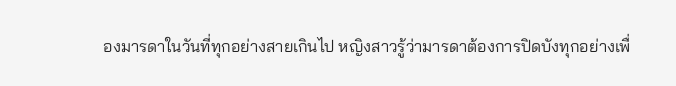องมารดาในวันที่ทุกอย่างสายเกินไป หญิงสาวรู้ว่ามารดาต้องการปิดบังทุกอย่างเพื่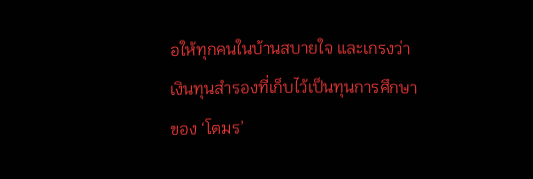อให้ทุกคนในบ้านสบายใจ และเกรงว่าเงินทุนสำรองที่เก็บไว้เป็นทุนการศึกษาของ ‘โตมร’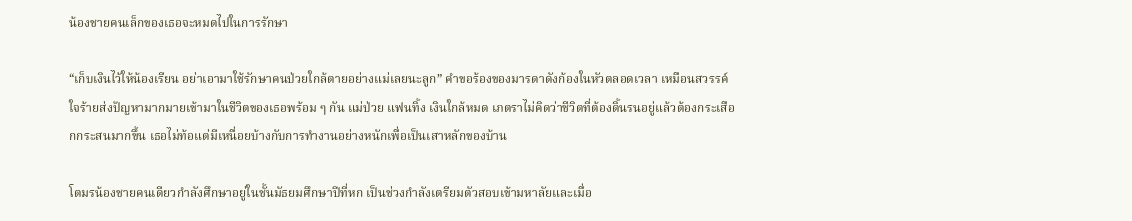น้องชายคนเล็กของเธอจะหมดไปในการรักษา

“เก็บเงินไว้ให้น้องเรียน อย่าเอามาใช้รักษาคนป่วยใกล้ตายอย่างแม่เลยนะลูก” คำขอร้องของมารดาดังก้องในหัวตลอดเวลา เหมือนสวรรค์ใจร้ายส่งปัญหามากมายเข้ามาในชีวิตของเธอพร้อม ๆ กัน แม่ป่วย แฟนทิ้ง เงินใกล้หมด เภตราไม่คิดว่าชีวิตที่ต้องดิ้นรนอยู่แล้วต้องกระเสือกกระสนมากขึ้น เธอไม่ท้อแต่มีเหนื่อยบ้างกับการทำงานอย่างหนักเพื่อเป็นเสาหลักของบ้าน

โตมรน้องชายคนเดียวกำลังศึกษาอยู่ในชั้นมัธยมศึกษาปีที่หก เป็นช่วงกำลังเตรียมตัวสอบเข้ามหาลัยและเมื่อ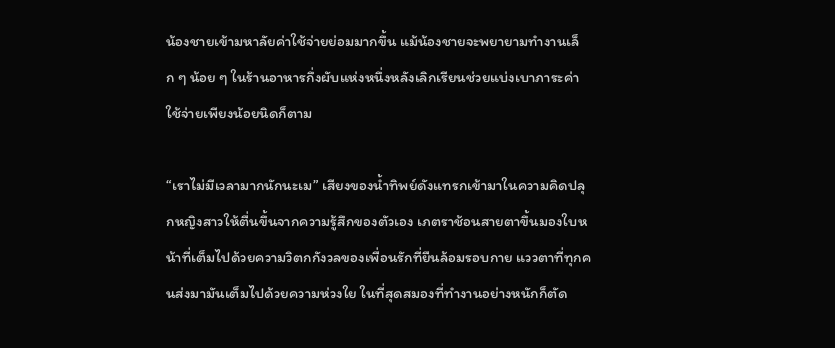น้องชายเข้ามหาลัยค่าใช้จ่ายย่อมมากขึ้น แม้น้องชายจะพยายามทำงานเล็ก ๆ น้อย ๆ ในร้านอาหารกึ่งผับแห่งหนึ่งหลังเลิกเรียนช่วยแบ่งเบาภาระค่าใช้จ่ายเพียงน้อยนิดก็ตาม

“เราไม่มีเวลามากนักนะเม” เสียงของน้ำทิพย์ดังแทรกเข้ามาในความคิดปลุกหญิงสาวให้ตื่นขึ้นจากความรู้สึกของตัวเอง เภตราช้อนสายตาขึ้นมองใบหน้าที่เต็มไปด้วยความวิตกกังวลของเพื่อนรักที่ยืนล้อมรอบกาย แววตาที่ทุกคนส่งมามันเต็มไปด้วยความห่วงใย ในที่สุดสมองที่ทำงานอย่างหนักก็ตัด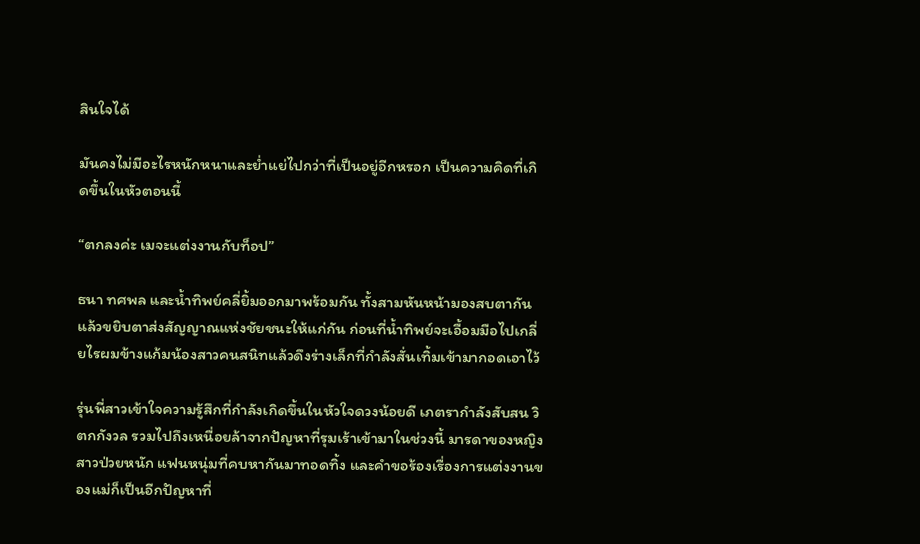สินใจได้

มันคงไม่มีอะไรหนักหนาและย่ำแย่ไปกว่าที่เป็นอยู่อีกหรอก เป็นความคิดที่เกิดขึ้นในหัวตอนนี้

“ตกลงค่ะ เมจะแต่งงานกับท็อป”

ธนา ทศพล และน้ำทิพย์คลี่ยิ้มออกมาพร้อมกัน ทั้งสามหันหน้ามองสบตากันแล้วขยิบตาส่งสัญญาณแห่งชัยชนะให้แก่กัน ก่อนที่น้ำทิพย์จะเอื้อมมือไปเกลี่ยไรผมข้างแก้มน้องสาวคนสนิทแล้วดึงร่างเล็กที่กำลังสั่นเทิ้มเข้ามากอดเอาไว้

รุ่นพี่สาวเข้าใจความรู้สึกที่กำลังเกิดขึ้นในหัวใจดวงน้อยดี เภตรากำลังสับสน วิตกกังวล รวมไปถึงเหนื่อยล้าจากปัญหาที่รุมเร้าเข้ามาในช่วงนี้ มารดาของหญิงสาวป่วยหนัก แฟนหนุ่มที่คบหากันมาทอดทิ้ง และคำขอร้องเรื่องการแต่งงานของแม่ก็เป็นอีกปัญหาที่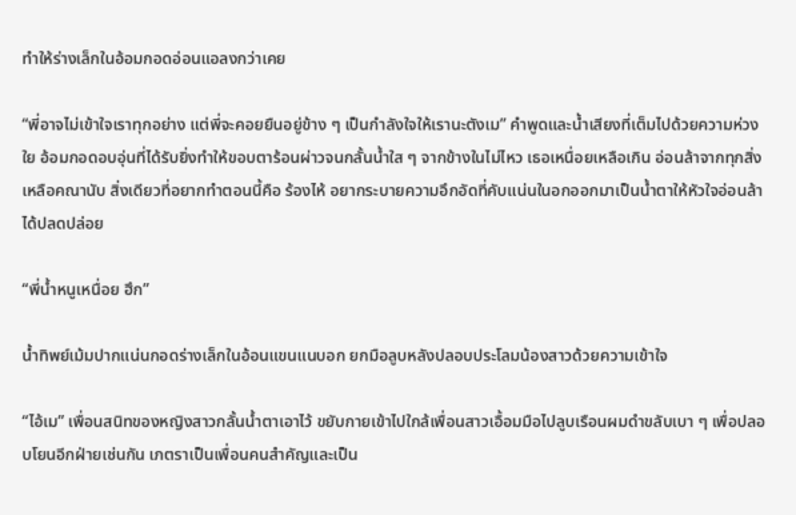ทำให้ร่างเล็กในอ้อมกอดอ่อนแอลงกว่าเคย

“พี่อาจไม่เข้าใจเราทุกอย่าง แต่พี่จะคอยยืนอยู่ข้าง ๆ เป็นกำลังใจให้เรานะตังเม” คำพูดและน้ำเสียงที่เต็มไปด้วยความห่วงใย อ้อมกอดอบอุ่นที่ได้รับยิ่งทำให้ขอบตาร้อนผ่าวจนกลั้นน้ำใส ๆ จากข้างในไม่ไหว เธอเหนื่อยเหลือเกิน อ่อนล้าจากทุกสิ่งเหลือคณานับ สิ่งเดียวที่อยากทำตอนนี้คือ ร้องไห้ อยากระบายความอึกอัดที่คับแน่นในอกออกมาเป็นน้ำตาให้หัวใจอ่อนล้าได้ปลดปล่อย

“พี่น้ำหนูเหนื่อย ฮึก”

น้ำทิพย์เม้มปากแน่นกอดร่างเล็กในอ้อนแขนแนบอก ยกมือลูบหลังปลอบประโลมน้องสาวด้วยความเข้าใจ

“ไอ้เม” เพื่อนสนิทของหญิงสาวกลั้นน้ำตาเอาไว้ ขยับกายเข้าไปใกล้เพื่อนสาวเอื้อมมือไปลูบเรือนผมดำขลับเบา ๆ เพื่อปลอบโยนอีกฝ่ายเช่นกัน เภตราเป็นเพื่อนคนสำคัญและเป็น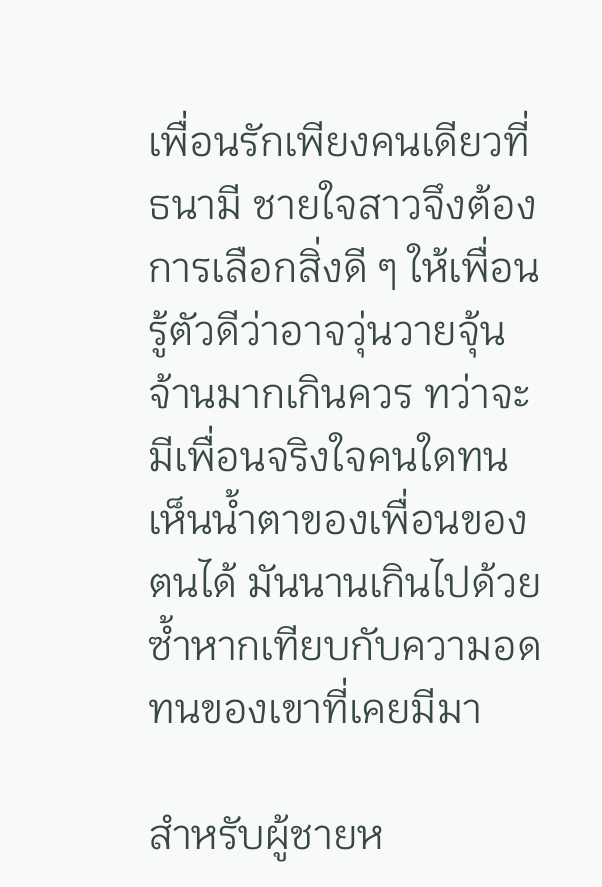เพื่อนรักเพียงคนเดียวที่ธนามี ชายใจสาวจึงต้องการเลือกสิ่งดี ๆ ให้เพื่อน รู้ตัวดีว่าอาจวุ่นวายจุ้นจ้านมากเกินควร ทว่าจะมีเพื่อนจริงใจคนใดทนเห็นน้ำตาของเพื่อนของตนได้ มันนานเกินไปด้วยซ้ำหากเทียบกับความอดทนของเขาที่เคยมีมา

สำหรับผู้ชายห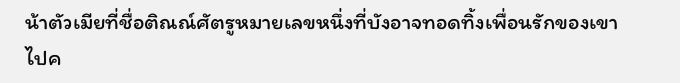น้าตัวเมียที่ชื่อติณณ์ศัตรูหมายเลขหนึ่งที่บังอาจทอดทิ้งเพื่อนรักของเขาไปค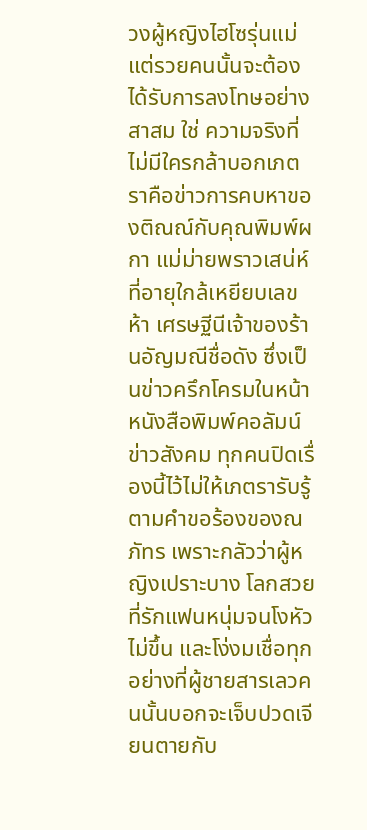วงผู้หญิงไฮโซรุ่นแม่แต่รวยคนนั้นจะต้องได้รับการลงโทษอย่างสาสม ใช่ ความจริงที่ไม่มีใครกล้าบอกเภตราคือข่าวการคบหาของติณณ์กับคุณพิมพ์ผกา แม่ม่ายพราวเสน่ห์ที่อายุใกล้เหยียบเลขห้า เศรษฐีนีเจ้าของร้านอัญมณีชื่อดัง ซึ่งเป็นข่าวครึกโครมในหน้าหนังสือพิมพ์คอลัมน์ข่าวสังคม ทุกคนปิดเรื่องนี้ไว้ไม่ให้เภตรารับรู้ตามคำขอร้องของณภัทร เพราะกลัวว่าผู้หญิงเปราะบาง โลกสวย ที่รักแฟนหนุ่มจนโงหัวไม่ขึ้น และโง่งมเชื่อทุกอย่างที่ผู้ชายสารเลวคนนั้นบอกจะเจ็บปวดเจียนตายกับ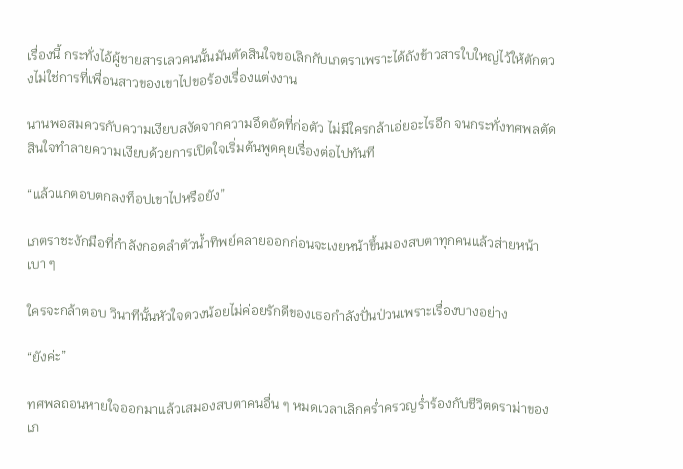เรื่องนี้ กระทั่งไอ้ผู้ชายสารเลวคนนั้นมันตัดสินใจขอเลิกกับเภตราเพราะได้ถังข้าวสารใบใหญ่ไว้ให้ตักตวงไม่ใช่การที่เพื่อนสาวของเขาไปขอร้องเรื่องแต่งงาน

นานพอสมควรกับความเงียบสงัดจากความอึดอัดที่ก่อตัว ไม่มีใครกล้าเอ่ยอะไรอีก จนกระทั่งทศพลตัดสินใจทำลายความเงียบด้วยการเปิดใจเริ่มต้นพูดคุยเรื่องต่อไปทันที

“แล้วแกตอบตกลงท็อปเขาไปหรือยัง”

เภตราชะงักมือที่กำลังกอดลำตัวน้ำทิพย์คลายออกก่อนจะเงยหน้าขึ้นมองสบตาทุกคนแล้วส่ายหน้าเบา ๆ

ใครจะกล้าตอบ วินาทีนั้นหัวใจดวงน้อยไม่ค่อยรักดีของเธอกำลังปั่นป่วนเพราะเรื่องบางอย่าง

“ยังค่ะ”

ทศพลถอนหายใจออกมาแล้วเสมองสบตาคนอื่น ๆ หมดเวลาเลิกคร่ำครวญร่ำร้องกับชีวิตดราม่าของเภ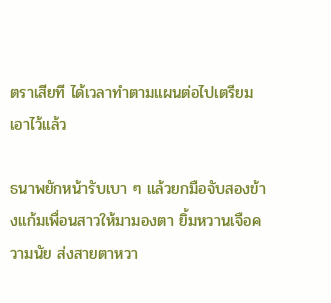ตราเสียที ได้เวลาทำตามแผนต่อไปเตรียมเอาไว้แล้ว

ธนาพยักหน้ารับเบา ๆ แล้วยกมือจับสองข้างแก้มเพื่อนสาวให้มามองตา ยิ้มหวานเจือความนัย ส่งสายตาหวา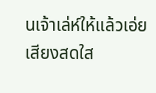นเจ้าเล่ห์ให้แล้วเอ่ยเสียงสดใส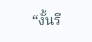“งั้นรี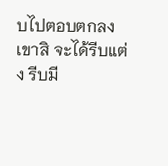บไปตอบตกลงเขาสิ จะได้รีบแต่ง รีบมี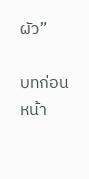ผัว”

บทก่อนหน้า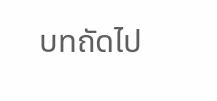บทถัดไป